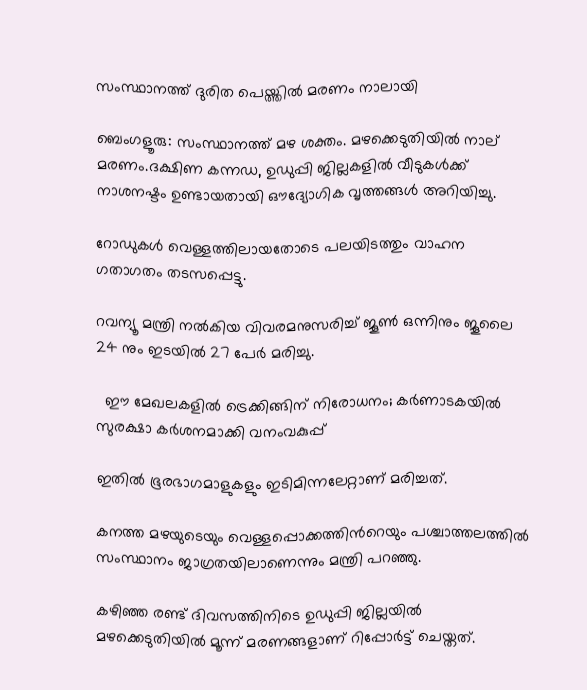സംസ്ഥാനത്ത് ദുരിത പെയ്ത്തിൽ മരണം നാലായി

ബെംഗളൂരു: സംസ്ഥാനത്ത് മഴ ശക്തം. മഴക്കെടുതിയില്‍ നാല് മരണം.ദക്ഷിണ കന്നഡ, ഉഡുപ്പി ജില്ലകളില്‍ വീടുകള്‍ക്ക് നാശനഷ്ടം ഉണ്ടായതായി ഔദ്യോഗിക വൃത്തങ്ങള്‍ അറിയിച്ചു.

റോഡുകള്‍ വെള്ളത്തിലായതോടെ പലയിടത്തും വാഹന ഗതാഗതം തടസപ്പെട്ടു.

റവന്യൂ മന്ത്രി നല്‍കിയ വിവരമനുസരിച്ച്‌ ജൂണ്‍ ഒന്നിനും ജൂലൈ 24 നും ഇടയില്‍ 27 പേര്‍ മരിച്ചു.

  ഈ മേഖലകളിൽ ട്രെക്കിങ്ങിന് നിരോധനം; കർണാടകയിൽ സുരക്ഷാ കർശനമാക്കി വനംവകുപ്പ്

ഇതില്‍ ഭൂരഭാഗമാളുകളും ഇടിമിന്നലേറ്റാണ് മരിച്ചത്.

കനത്ത മഴയുടെയും വെള്ളപ്പൊക്കത്തിന്‍റെയും പശ്ചാത്തലത്തില്‍ സംസ്ഥാനം ജാഗ്രതയിലാണെന്നും മന്ത്രി പറഞ്ഞു.

കഴിഞ്ഞ രണ്ട് ദിവസത്തിനിടെ ഉഡുപ്പി ജില്ലയില്‍ മഴക്കെടുതിയില്‍ മൂന്ന് മരണങ്ങളാണ് റിപ്പോര്‍ട്ട് ചെയ്തത്.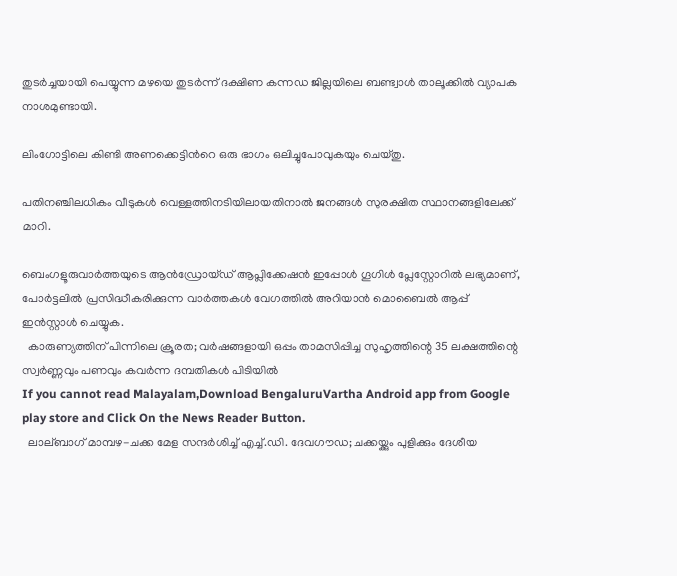തുടര്‍ച്ചയായി പെയ്യുന്ന മഴയെ തുടര്‍ന്ന് ദക്ഷിണ കന്നഡ ജില്ലയിലെ ബണ്ട്വാള്‍ താലൂക്കില്‍ വ്യാപക നാശമുണ്ടായി.

ലിംഗോട്ടിലെ കിണ്ടി അണക്കെട്ടിന്‍റെ ഒരു ഭാഗം ഒലിച്ചുപോവുകയും ചെയ്തു.

പതിനഞ്ചിലധികം വീടുകള്‍ വെള്ളത്തിനടിയിലായതിനാല്‍ ജനങ്ങള്‍ സുരക്ഷിത സ്ഥാനങ്ങളിലേക്ക് മാറി.

ബെംഗളൂരുവാർത്തയുടെ ആൻഡ്രോയ്ഡ് ആപ്ലിക്കേഷൻ ഇപ്പോൾ ഗൂഗിൾ പ്ലേസ്റ്റോറിൽ ലഭ്യമാണ്, പോർട്ടലിൽ പ്രസിദ്ധീകരിക്കുന്ന വാർത്തകൾ വേഗത്തിൽ അറിയാൻ മൊബൈൽ ആപ്പ് ഇൻസ്റ്റാൾ ചെയ്യുക.
  കാരുണ്യത്തിന് പിന്നിലെ ക്രൂരത; വർഷങ്ങളായി ഒപ്പം താമസിപ്പിച്ച സുഹൃത്തിന്റെ 35 ലക്ഷത്തിന്റെ സ്വർണ്ണവും പണവും കവർന്ന ദമ്പതികൾ പിടിയിൽ
If you cannot read Malayalam,Download BengaluruVartha Android app from Google play store and Click On the News Reader Button.
  ലാല്ബാഗ് മാമ്പഴ-ചക്ക മേള സന്ദർശിച്ച് എച്ച്.ഡി. ദേവഗൗഡ; ചക്കയ്ക്കും പുളിക്കും ദേശീയ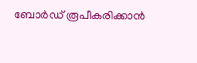ബോർഡ് രൂപീകരിക്കാൻ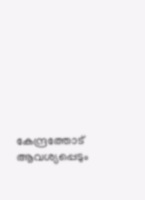കേന്ദ്രത്തോട് ആവശ്യപ്പെടും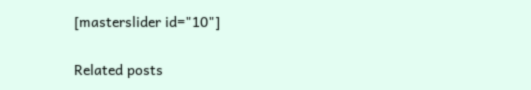[masterslider id="10"]

Related posts